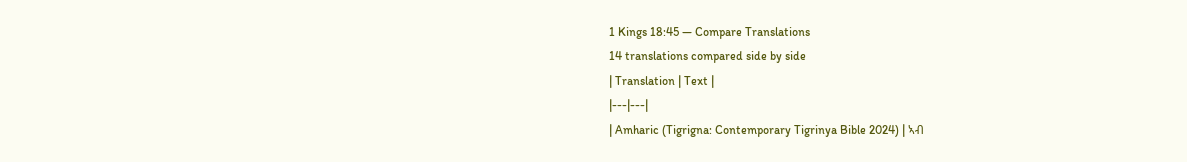1 Kings 18:45 — Compare Translations
14 translations compared side by side
| Translation | Text |
|---|---|
| Amharic (Tigrigna: Contemporary Tigrinya Bible 2024) | ኣብ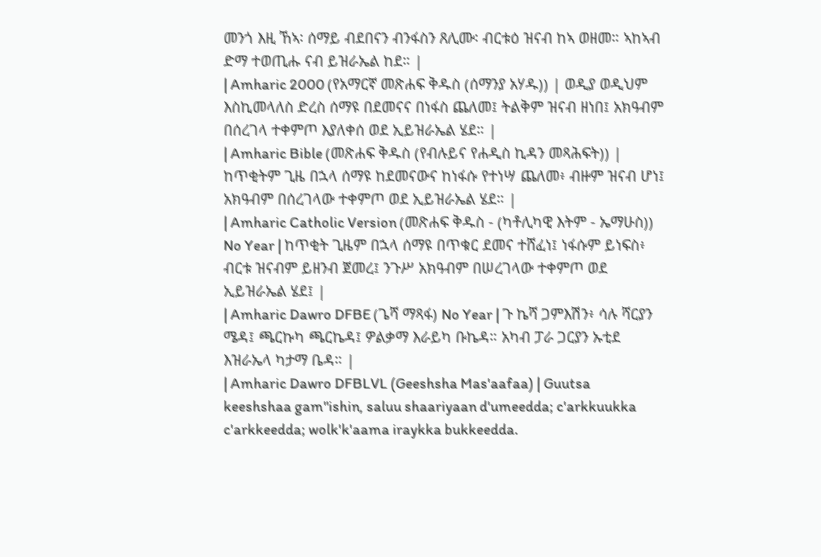መንጎ እዚ ኸኣ፡ ሰማይ ብደበናን ብንፋስን ጸሊሙ፡ ብርቱዕ ዝናብ ከኣ ወዘመ። ኣከኣብ ድማ ተወጢሑ ናብ ይዝራኤል ከደ። |
| Amharic 2000 (የአማርኛ መጽሐፍ ቅዱስ (ሰማንያ አሃዱ)) | ወዲያ ወዲህም እስኪመላለስ ድረስ ሰማዩ በደመናና በነፋስ ጨለመ፤ ትልቅም ዝናብ ዘነበ፤ አክዓብም በሰረገላ ተቀምጦ እያለቀሰ ወደ ኢይዝራኤል ሄደ። |
| Amharic Bible (መጽሐፍ ቅዱስ (የብሉይና የሐዲስ ኪዳን መጻሕፍት)) | ከጥቂትም ጊዜ በኋላ ሰማዩ ከደመናውና ከነፋሱ የተነሣ ጨለመ፥ ብዙም ዝናብ ሆነ፤ አክዓብም በሰረገላው ተቀምጦ ወደ ኢይዝራኤል ሄደ። |
| Amharic Catholic Version (መጽሐፍ ቅዱስ - (ካቶሊካዊ እትም - ኤማሁስ)) No Year | ከጥቂት ጊዜም በኋላ ሰማዩ በጥቁር ደመና ተሸፈነ፤ ነፋሱም ይነፍስ፥ ብርቱ ዝናብም ይዘንብ ጀመረ፤ ንጉሥ አክዓብም በሠረገላው ተቀምጦ ወደ ኢይዝራኤል ሄደ፤ |
| Amharic Dawro DFBE (ጌሻ ማጻፋ) No Year | ጉ ኬሻ ጋምእሽን፥ ሳሉ ሻርያን ሜዳ፤ ጫርኩካ ጫርኬዳ፤ ዎልቃማ እራይካ ቡኬዳ። አካብ ፓራ ጋርያን ኡቲደ እዝራኤላ ካታማ ቤዳ። |
| Amharic Dawro DFBLVL (Geeshsha Mas'aafaa) | Guutsa keeshshaa gam"ishin, saluu shaariyaan d'umeedda; c'arkkuukka c'arkkeedda; wolk'k'aama iraykka bukkeedda.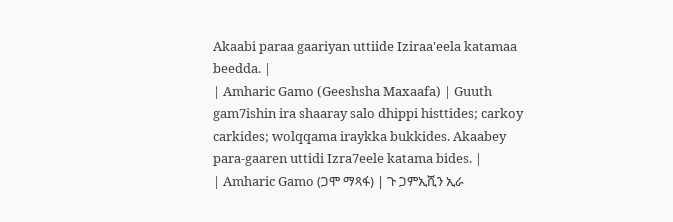Akaabi paraa gaariyan uttiide Iziraa'eela katamaa beedda. |
| Amharic Gamo (Geeshsha Maxaafa) | Guuth gam7ishin ira shaaray salo dhippi histtides; carkoy carkides; wolqqama iraykka bukkides. Akaabey para-gaaren uttidi Izra7eele katama bides. |
| Amharic Gamo (ጋሞ ማጻፋ) | ጉ ጋምኢሺን ኢራ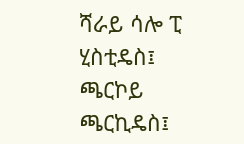ሻራይ ሳሎ ፒ ሂስቲዴስ፤ ጫርኮይ ጫርኪዴስ፤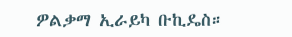ዎልቃማ ኢራይካ ቡኪዴስ።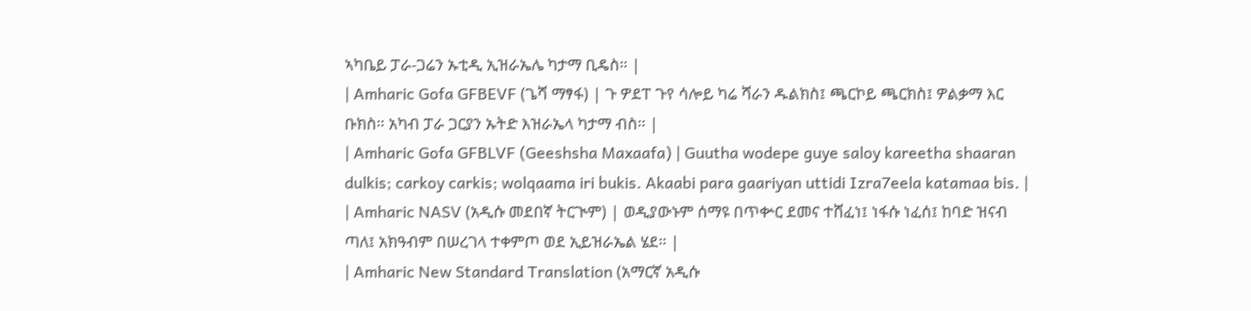ኣካቤይ ፓራ-ጋሬን ኡቲዲ ኢዝራኤሌ ካታማ ቢዴስ። |
| Amharic Gofa GFBEVF (ጌሻ ማፃፋ) | ጉ ዎደፐ ጉየ ሳሎይ ካሬ ሻራን ዱልክስ፤ ጫርኮይ ጫርክስ፤ ዎልቃማ እር ቡክስ። አካብ ፓራ ጋርያን ኡትድ እዝራኤላ ካታማ ብስ። |
| Amharic Gofa GFBLVF (Geeshsha Maxaafa) | Guutha wodepe guye saloy kareetha shaaran dulkis; carkoy carkis; wolqaama iri bukis. Akaabi para gaariyan uttidi Izra7eela katamaa bis. |
| Amharic NASV (አዲሱ መደበኛ ትርጒም) | ወዲያውኑም ሰማዩ በጥቍር ደመና ተሸፈነ፤ ነፋሱ ነፈሰ፤ ከባድ ዝናብ ጣለ፤ አክዓብም በሠረገላ ተቀምጦ ወደ ኢይዝራኤል ሄደ። |
| Amharic New Standard Translation (አማርኛ አዲሱ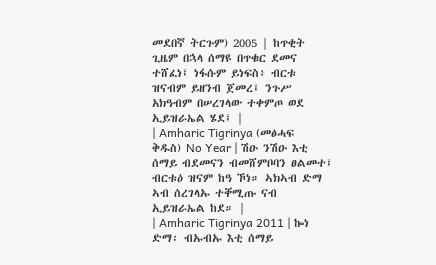መደበኛ ትርጉም) 2005 | ከጥቂት ጊዜም በኋላ ሰማዩ በጥቁር ደመና ተሸፈነ፤ ነፋሱም ይነፍስ፥ ብርቱ ዝናብም ይዘንብ ጀመረ፤ ንጉሥ አክዓብም በሠረገላው ተቀምጦ ወደ ኢይዝራኤል ሄደ፤ |
| Amharic Tigrinya (መፅሓፍ ቅዱስ) No Year | ሽዑ ንሽዑ እቲ ሰማይ ብደመናን ብመሸምቦባን ፀልመተ፤ ብርቱዕ ዝናም ከዓ ኾነ። ኣክኣብ ድማ ኣብ ሰረገላኡ ተቐሚጡ ናብ ኢይዝራኤል ከደ። |
| Amharic Tigrinya 2011 | ኰነ ድማ፡ ብኡብኡ እቲ ሰማይ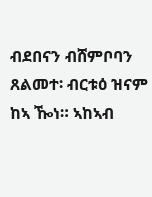ብደበናን ብሸምቦባን ጸልመተ፡ ብርቱዕ ዝናም ከኣ ዀነ። ኣከኣብ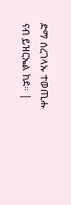ድማ ሰረገላኡ ተወጢሑ ናብ ይዝርኤል ከደ። |